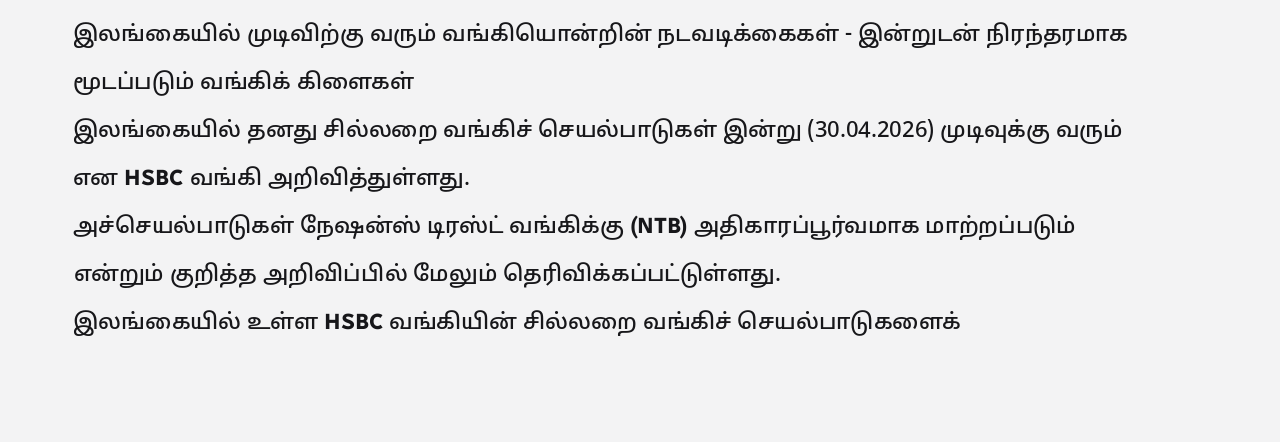இலங்கையில் முடிவிற்கு வரும் வங்கியொன்றின் நடவடிக்கைகள் - இன்றுடன் நிரந்தரமாக மூடப்படும் வங்கிக் கிளைகள்
இலங்கையில் தனது சில்லறை வங்கிச் செயல்பாடுகள் இன்று (30.04.2026) முடிவுக்கு வரும் என HSBC வங்கி அறிவித்துள்ளது.
அச்செயல்பாடுகள் நேஷன்ஸ் டிரஸ்ட் வங்கிக்கு (NTB) அதிகாரப்பூர்வமாக மாற்றப்படும் என்றும் குறித்த அறிவிப்பில் மேலும் தெரிவிக்கப்பட்டுள்ளது.
இலங்கையில் உள்ள HSBC வங்கியின் சில்லறை வங்கிச் செயல்பாடுகளைக்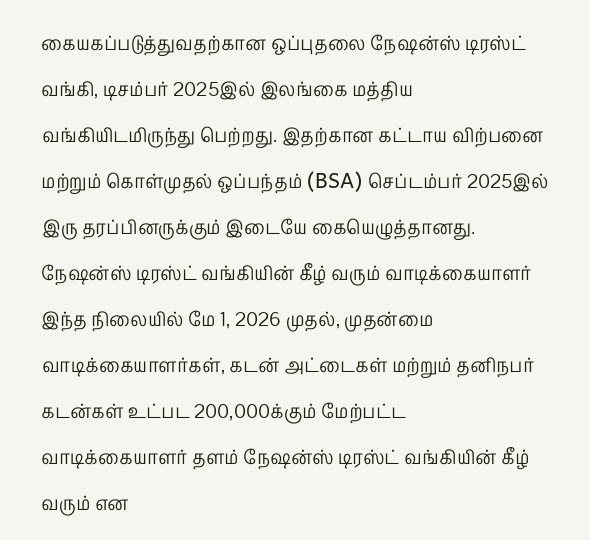கையகப்படுத்துவதற்கான ஒப்புதலை நேஷன்ஸ் டிரஸ்ட் வங்கி, டிசம்பர் 2025இல் இலங்கை மத்திய வங்கியிடமிருந்து பெற்றது. இதற்கான கட்டாய விற்பனை மற்றும் கொள்முதல் ஒப்பந்தம் (BSA) செப்டம்பர் 2025இல் இரு தரப்பினருக்கும் இடையே கையெழுத்தானது.
நேஷன்ஸ் டிரஸ்ட் வங்கியின் கீழ் வரும் வாடிக்கையாளர்
இந்த நிலையில் மே 1, 2026 முதல், முதன்மை வாடிக்கையாளர்கள், கடன் அட்டைகள் மற்றும் தனிநபர் கடன்கள் உட்பட 200,000க்கும் மேற்பட்ட வாடிக்கையாளர் தளம் நேஷன்ஸ் டிரஸ்ட் வங்கியின் கீழ் வரும் என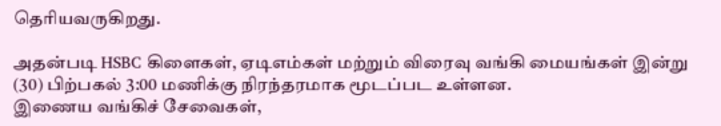தெரியவருகிறது.

அதன்படி HSBC கிளைகள், ஏடிஎம்கள் மற்றும் விரைவு வங்கி மையங்கள் இன்று (30) பிற்பகல் 3:00 மணிக்கு நிரந்தரமாக மூடப்பட உள்ளன.
இணைய வங்கிச் சேவைகள்,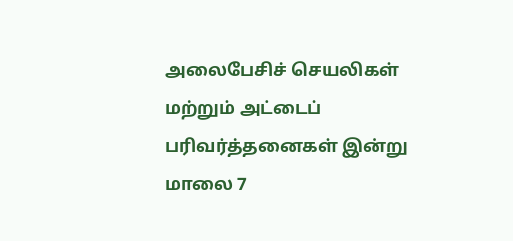அலைபேசிச் செயலிகள் மற்றும் அட்டைப் பரிவர்த்தனைகள் இன்று மாலை 7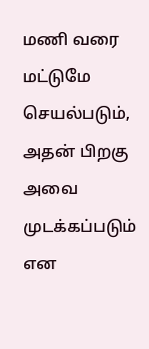மணி வரை மட்டுமே செயல்படும், அதன் பிறகு அவை முடக்கப்படும் என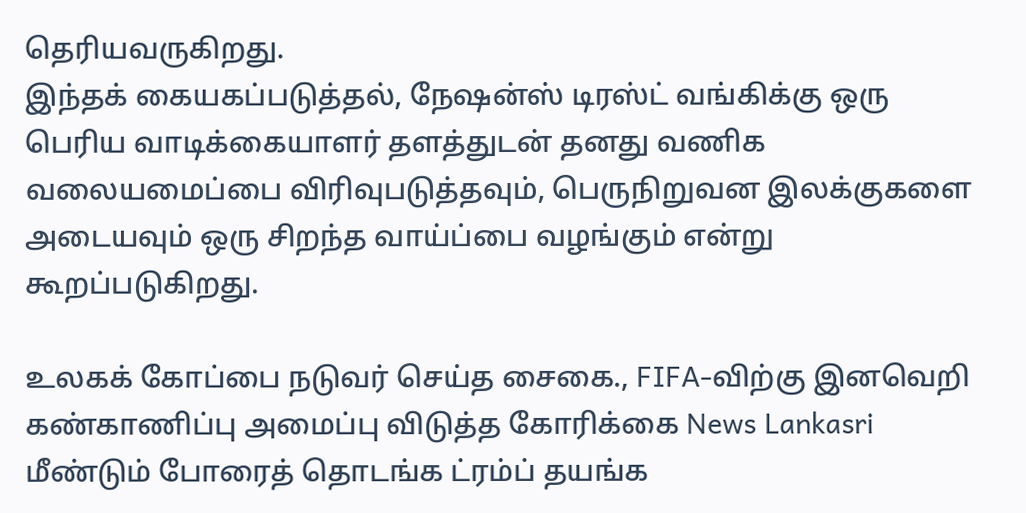தெரியவருகிறது.
இந்தக் கையகப்படுத்தல், நேஷன்ஸ் டிரஸ்ட் வங்கிக்கு ஒரு பெரிய வாடிக்கையாளர் தளத்துடன் தனது வணிக வலையமைப்பை விரிவுபடுத்தவும், பெருநிறுவன இலக்குகளை அடையவும் ஒரு சிறந்த வாய்ப்பை வழங்கும் என்று கூறப்படுகிறது.

உலகக் கோப்பை நடுவர் செய்த சைகை., FIFA-விற்கு இனவெறி கண்காணிப்பு அமைப்பு விடுத்த கோரிக்கை News Lankasri
மீண்டும் போரைத் தொடங்க ட்ரம்ப் தயங்க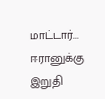மாட்டார்... ஈரானுக்கு இறுதி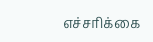எச்சரிக்கை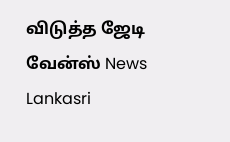விடுத்த ஜேடி வேன்ஸ் News Lankasri